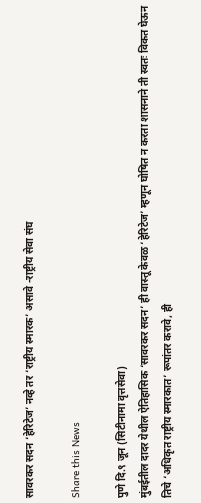सावरकर सदन ‘हेरिटेज’ नव्हे तर ‘राष्ट्रीय स्मारक’ असावे -राष्ट्रीय सेवा संघ

Share this News

पुणे दि.९ जून (सिटीनामा वृत्तसेवा)
मुंबईतील दादर येथील ऐतिहासिक ‘सावरकर सदन’ ही वास्तू केवळ ‘हेरिटेज’ म्हणून घोषित न करता शासनाने ती स्वतः विकत घेऊन तिचे ‘अधिकृत राष्ट्रीय स्मारकात’ रूपांतर करावे, ही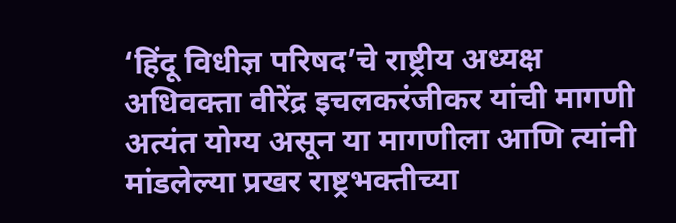‘हिंदू विधीज्ञ परिषद’चे राष्ट्रीय अध्यक्ष अधिवक्ता वीरेंद्र इचलकरंजीकर यांची मागणी अत्यंत योग्य असून या मागणीला आणि त्यांनी मांडलेल्या प्रखर राष्ट्रभक्तीच्या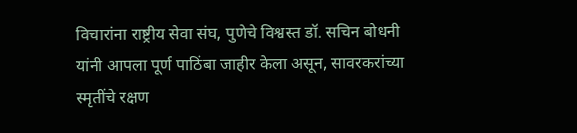विचारांना राष्ट्रीय सेवा संघ, पुणेचे विश्वस्त डॉ. सचिन बोधनी यांनी आपला पूर्ण पाठिंबा जाहीर केला असून, सावरकरांच्या स्मृतींचे रक्षण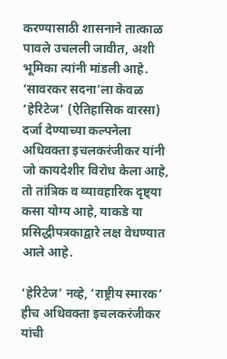करण्यासाठी शासनाने तात्काळ पावले उचलली जावीत, अशी भूमिका त्यांनी मांडली आहे.
‘सावरकर सदना’ला केवळ ‘हेरिटेज’ (ऐतिहासिक वारसा) दर्जा देण्याच्या कल्पनेला अधिवक्ता इचलकरंजीकर यांनी जो कायदेशीर विरोध केला आहे, तो तांत्रिक व व्यावहारिक दृष्ट्या कसा योग्य आहे, याकडे या प्रसिद्धीपत्रकाद्वारे लक्ष वेधण्यात आले आहे.

‘हेरिटेज’ नव्हे, ‘राष्ट्रीय स्मारक’ हीच अधिवक्ता इचलकरंजीकर यांची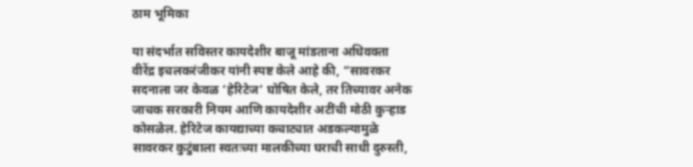ठाम भूमिका

या संदर्भात सविस्तर कायदेशीर बाजू मांडताना अधिवक्ता वीरेंद्र इचलकरंजीकर यांनी स्पष्ट केले आहे की, “सावरकर सदनाला जर केवळ ‘हेरिटेज’ घोषित केले, तर तिच्यावर अनेक जाचक सरकारी नियम आणि कायदेशीर अटींची मोठी कुऱ्हाड कोसळेल. हेरिटेज कायद्याच्या कचाट्यात अडकल्यामुळे सावरकर कुटुंबाला स्वतःच्या मालकीच्या घराची साधी दुरुस्ती,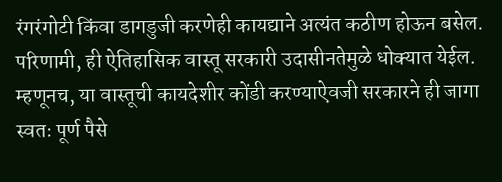रंगरंगोटी किंवा डागडुजी करणेही कायद्याने अत्यंत कठीण होऊन बसेल. परिणामी, ही ऐतिहासिक वास्तू सरकारी उदासीनतेमुळे धोक्यात येईल. म्हणूनच, या वास्तूची कायदेशीर कोंडी करण्याऐवजी सरकारने ही जागा स्वतः पूर्ण पैसे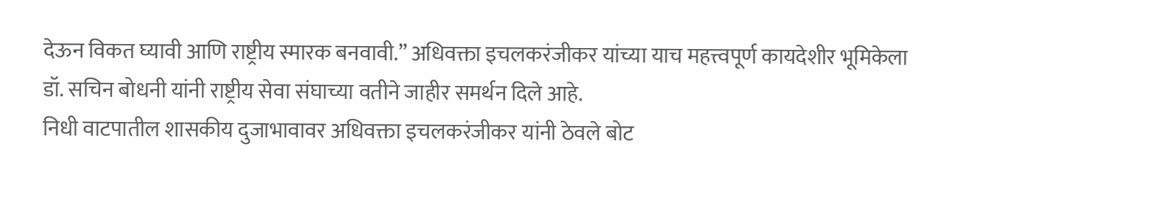देऊन विकत घ्यावी आणि राष्ट्रीय स्मारक बनवावी.” अधिवक्ता इचलकरंजीकर यांच्या याच महत्त्वपूर्ण कायदेशीर भूमिकेला डॉ. सचिन बोधनी यांनी राष्ट्रीय सेवा संघाच्या वतीने जाहीर समर्थन दिले आहे.
निधी वाटपातील शासकीय दुजाभावावर अधिवक्ता इचलकरंजीकर यांनी ठेवले बोट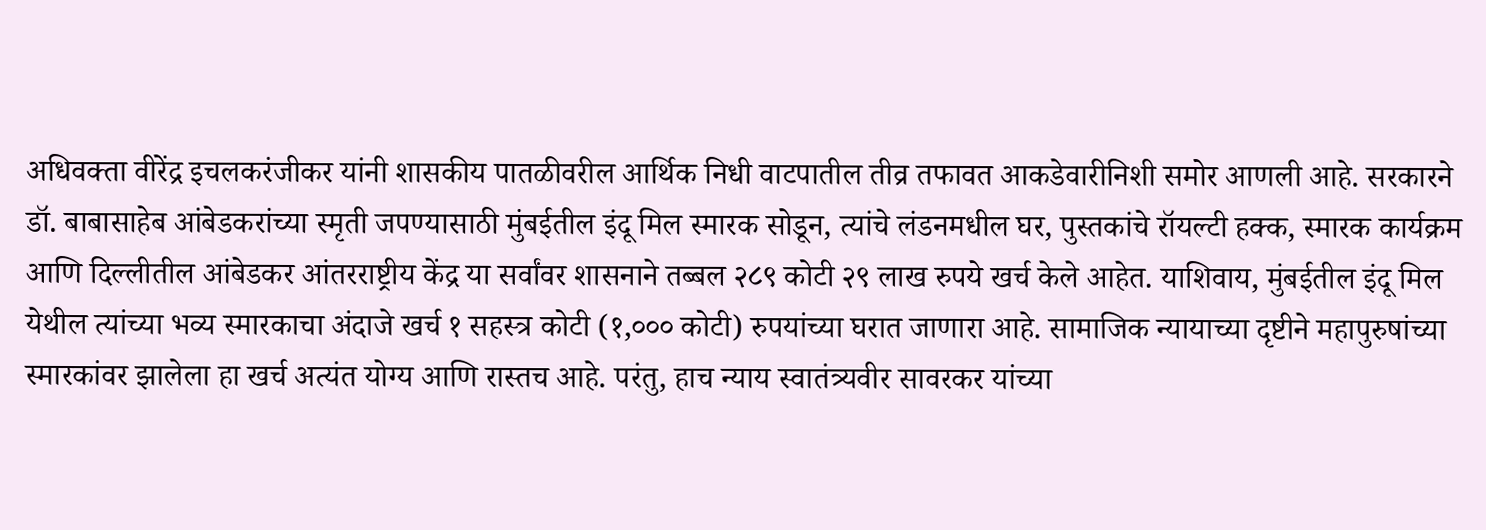अधिवक्ता वीरेंद्र इचलकरंजीकर यांनी शासकीय पातळीवरील आर्थिक निधी वाटपातील तीव्र तफावत आकडेवारीनिशी समोर आणली आहे. सरकारने डॉ. बाबासाहेब आंबेडकरांच्या स्मृती जपण्यासाठी मुंबईतील इंदू मिल स्मारक सोडून, त्यांचे लंडनमधील घर, पुस्तकांचे रॉयल्टी हक्क, स्मारक कार्यक्रम आणि दिल्लीतील आंबेडकर आंतरराष्ट्रीय केंद्र या सर्वांवर शासनाने तब्बल २८९ कोटी २९ लाख रुपये खर्च केले आहेत. याशिवाय, मुंबईतील इंदू मिल येथील त्यांच्या भव्य स्मारकाचा अंदाजे खर्च १ सहस्त्र कोटी (१,००० कोटी) रुपयांच्या घरात जाणारा आहे. सामाजिक न्यायाच्या दृष्टीने महापुरुषांच्या स्मारकांवर झालेला हा खर्च अत्यंत योग्य आणि रास्तच आहे. परंतु, हाच न्याय स्वातंत्र्यवीर सावरकर यांच्या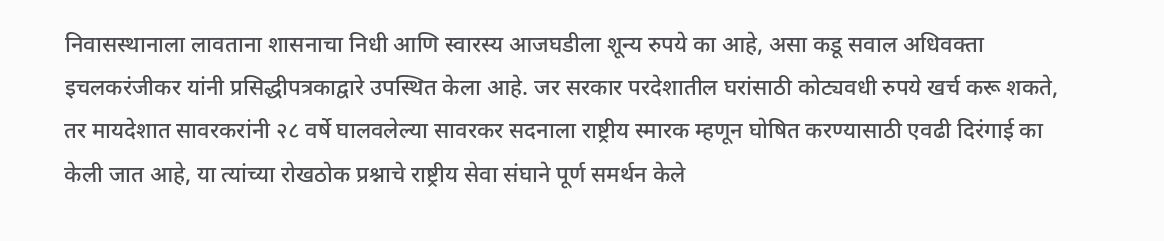निवासस्थानाला लावताना शासनाचा निधी आणि स्वारस्य आजघडीला शून्य रुपये का आहे, असा कडू सवाल अधिवक्ता इचलकरंजीकर यांनी प्रसिद्धीपत्रकाद्वारे उपस्थित केला आहे. जर सरकार परदेशातील घरांसाठी कोट्यवधी रुपये खर्च करू शकते, तर मायदेशात सावरकरांनी २८ वर्षे घालवलेल्या सावरकर सदनाला राष्ट्रीय स्मारक म्हणून घोषित करण्यासाठी एवढी दिरंगाई का केली जात आहे, या त्यांच्या रोखठोक प्रश्नाचे राष्ट्रीय सेवा संघाने पूर्ण समर्थन केले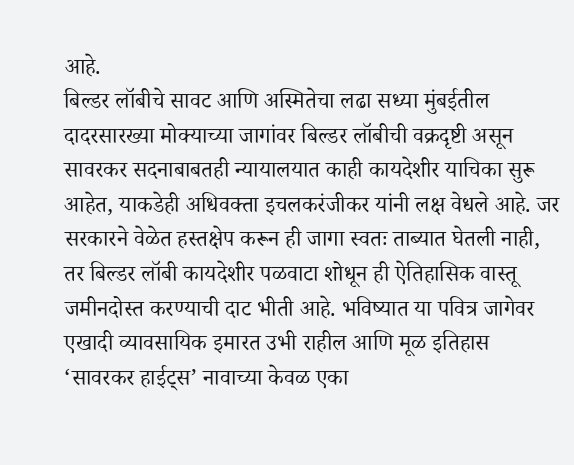आहे.
बिल्डर लॉबीचे सावट आणि अस्मितेचा लढा सध्या मुंबईतील दादरसारख्या मोक्याच्या जागांवर बिल्डर लॉबीची वक्रदृष्टी असून सावरकर सदनाबाबतही न्यायालयात काही कायदेशीर याचिका सुरू आहेत, याकडेही अधिवक्ता इचलकरंजीकर यांनी लक्ष वेधले आहे. जर सरकारने वेळेत हस्तक्षेप करून ही जागा स्वतः ताब्यात घेतली नाही, तर बिल्डर लॉबी कायदेशीर पळवाटा शोधून ही ऐतिहासिक वास्तू जमीनदोस्त करण्याची दाट भीती आहे. भविष्यात या पवित्र जागेवर एखादी व्यावसायिक इमारत उभी राहील आणि मूळ इतिहास ‘सावरकर हाईट्स’ नावाच्या केवळ एका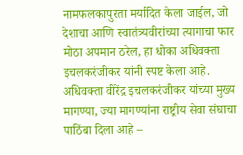नामफलकापुरता मर्यादित केला जाईल, जो देशाचा आणि स्वातंत्र्यवीरांच्या त्यागाचा फार मोठा अपमान ठरेल, हा धोका अधिवक्ता इचलकरंजीकर यांनी स्पष्ट केला आहे.
अधिवक्ता वीरेंद्र इचलकरंजीकर यांच्या मुख्य मागण्या, ज्या मागण्यांना राष्ट्रीय सेवा संघाचा पाठिंबा दिला आहे –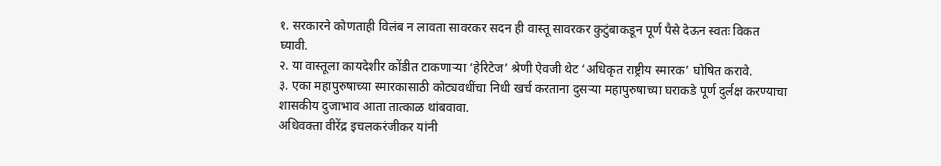१. सरकारने कोणताही विलंब न लावता सावरकर सदन ही वास्तू सावरकर कुटुंबाकडून पूर्ण पैसे देऊन स्वतः विकत घ्यावी.
२. या वास्तूला कायदेशीर कोंडीत टाकणाऱ्या ‘हेरिटेज’ श्रेणी ऐवजी थेट ‘अधिकृत राष्ट्रीय स्मारक’ घोषित करावे.
३. एका महापुरुषाच्या स्मारकासाठी कोट्यवधींचा निधी खर्च करताना दुसऱ्या महापुरुषाच्या घराकडे पूर्ण दुर्लक्ष करण्याचा शासकीय दुजाभाव आता तात्काळ थांबवावा.
अधिवक्ता वीरेंद्र इचलकरंजीकर यांनी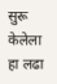सुरू केलेला हा लढा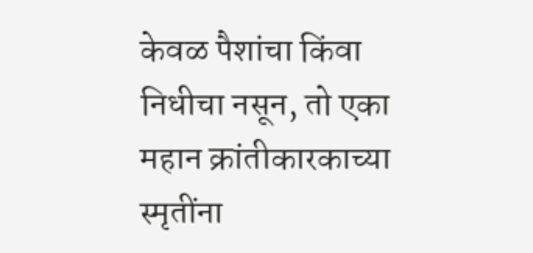केवळ पैशांचा किंवा निधीचा नसून, तो एका महान क्रांतीकारकाच्या स्मृतींना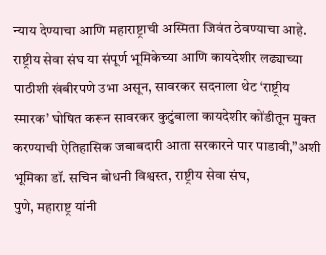न्याय देण्याचा आणि महाराष्ट्राची अस्मिता जिवंत ठेवण्याचा आहे. राष्ट्रीय सेवा संघ या संपूर्ण भूमिकेच्या आणि कायदेशीर लढ्याच्या पाठीशी खंबीरपणे उभा असून, सावरकर सदनाला थेट ‘राष्ट्रीय स्मारक’ घोषित करून सावरकर कुटुंबाला कायदेशीर कोंडीतून मुक्त करण्याची ऐतिहासिक जबाबदारी आता सरकारने पार पाडावी,”अशी भूमिका डॉ. सचिन बोधनी विश्वस्त, राष्ट्रीय सेवा संघ,
पुणे, महाराष्ट्र यांनी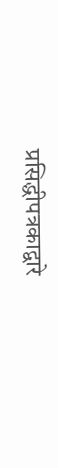प्रसिद्धीपत्रकाद्वारे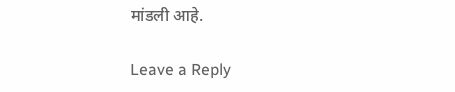मांडली आहे.

Leave a Reply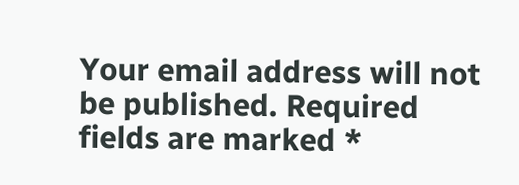Your email address will not be published. Required fields are marked *